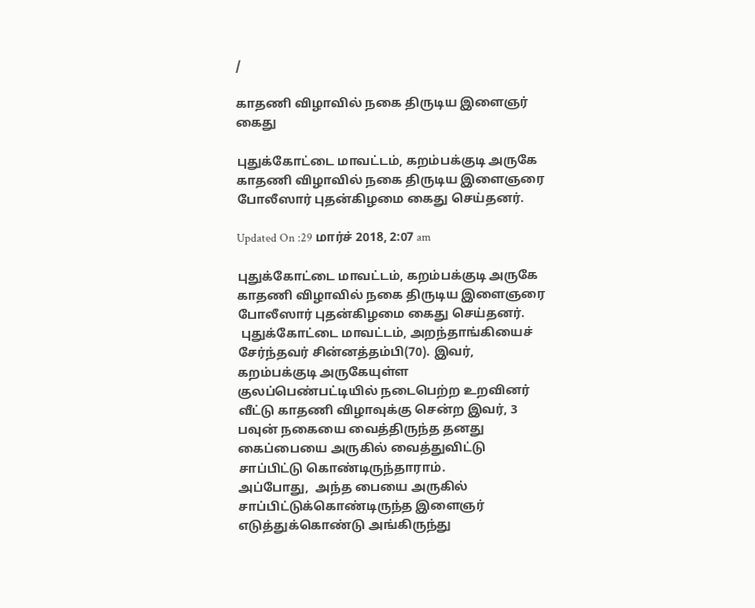/

காதணி விழாவில் நகை திருடிய இளைஞர் கைது

புதுக்கோட்டை மாவட்டம், கறம்பக்குடி அருகே காதணி விழாவில் நகை திருடிய இளைஞரை போலீஸார் புதன்கிழமை கைது செய்தனர்.

Updated On :29 மார்ச் 2018, 2:07 am

புதுக்கோட்டை மாவட்டம், கறம்பக்குடி அருகே காதணி விழாவில் நகை திருடிய இளைஞரை போலீஸார் புதன்கிழமை கைது செய்தனர்.
 புதுக்கோட்டை மாவட்டம், அறந்தாங்கியைச் சேர்ந்தவர் சின்னத்தம்பி(70). இவர், கறம்பக்குடி அருகேயுள்ள குலப்பெண்பட்டியில் நடைபெற்ற உறவினர் வீட்டு காதணி விழாவுக்கு சென்ற இவர், 3 பவுன் நகையை வைத்திருந்த தனது கைப்பையை அருகில் வைத்துவிட்டு சாப்பிட்டு கொண்டிருந்தாராம்.
அப்போது,  அந்த பையை அருகில் சாப்பிட்டுக்கொண்டிருந்த இளைஞர்  எடுத்துக்கொண்டு அங்கிருந்து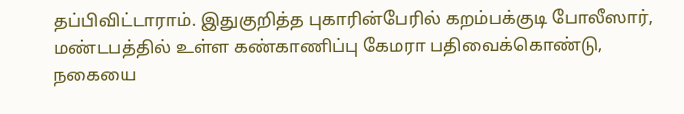தப்பிவிட்டாராம். இதுகுறித்த புகாரின்பேரில் கறம்பக்குடி போலீஸார்,  மண்டபத்தில் உள்ள கண்காணிப்பு கேமரா பதிவைக்கொண்டு, நகையை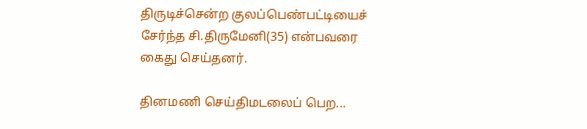திருடிச்சென்ற குலப்பெண்பட்டியைச் சேர்ந்த சி.திருமேனி(35) என்பவரை கைது செய்தனர்.

தினமணி செய்திமடலைப் பெற...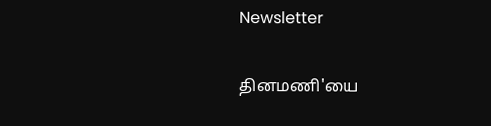Newsletter

தினமணி'யை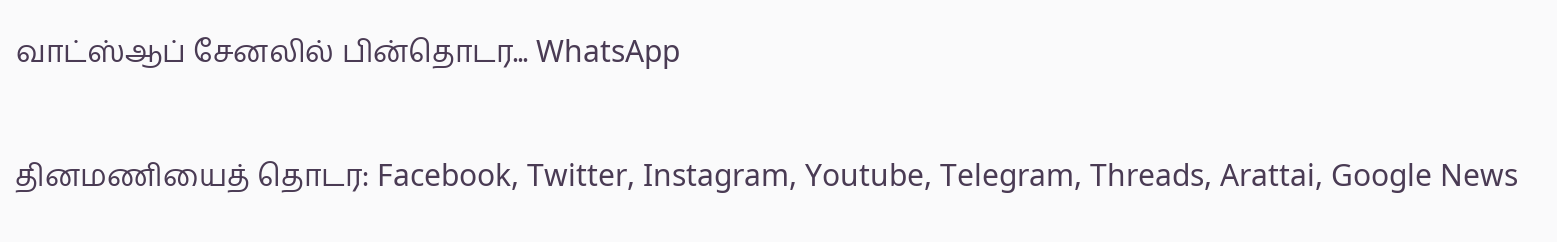வாட்ஸ்ஆப் சேனலில் பின்தொடர... WhatsApp

தினமணியைத் தொடர: Facebook, Twitter, Instagram, Youtube, Telegram, Threads, Arattai, Google News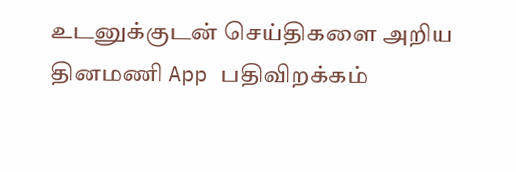உடனுக்குடன் செய்திகளை அறிய தினமணி App பதிவிறக்கம்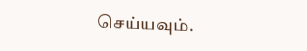செய்யவும்.